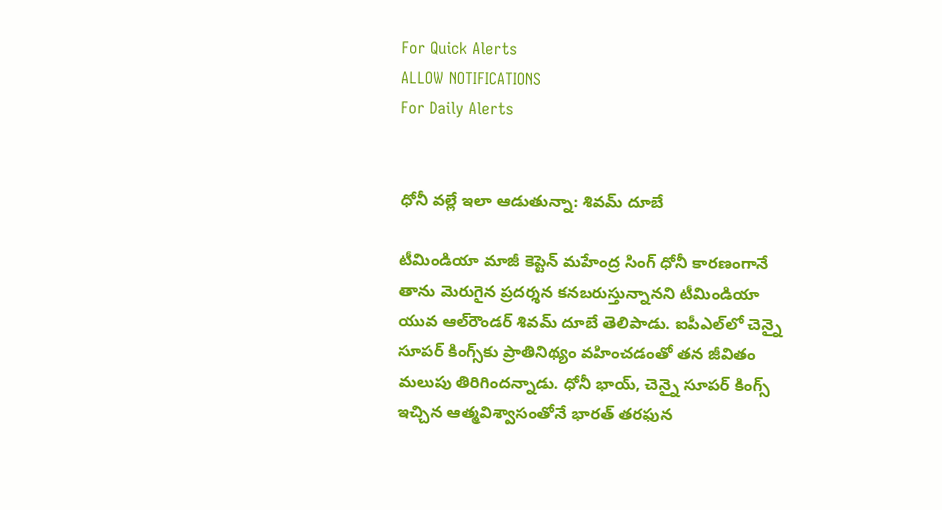For Quick Alerts
ALLOW NOTIFICATIONS
For Daily Alerts


ధోనీ వల్లే ఇలా ఆడుతున్నా: శివమ్ దూబే

టీమిండియా మాజీ కెప్టెన్ మహేంద్ర సింగ్ ధోనీ కారణంగానే తాను మెరుగైన ప్రదర్శన కనబరుస్తున్నానని టీమిండియా యువ ఆల్‌రౌండర్ శివమ్ దూబే తెలిపాడు. ఐపీఎల్‌లో చెన్నై సూపర్ కింగ్స్‌కు ప్రాతినిథ్యం వహించడంతో తన జీవితం మలుపు తిరిగిందన్నాడు. ధోనీ భాయ్, చెన్నై సూపర్ కింగ్స్ ఇచ్చిన ఆత్మవిశ్వాసంతోనే భారత్ తరఫున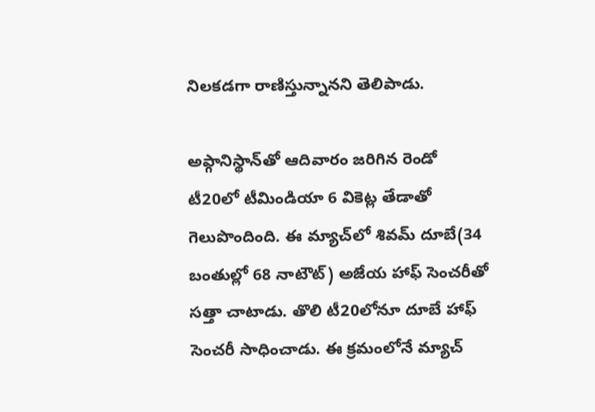నిలకడగా రాణిస్తున్నానని తెలిపాడు.

అఫ్గానిస్థాన్‌తో ఆదివారం జరిగిన రెండో టీ20లో టీమిండియా 6 వికెట్ల తేడాతో గెలుపొందింది. ఈ మ్యాచ్‌లో శివమ్ దూబే(34 బంతుల్లో 68 నాటౌట్) అజేయ హాఫ్ సెంచరీతో సత్తా చాటాడు. తొలి టీ20లోనూ దూబే హాఫ్ సెంచరీ సాధించాడు. ఈ క్రమంలోనే మ్యాచ్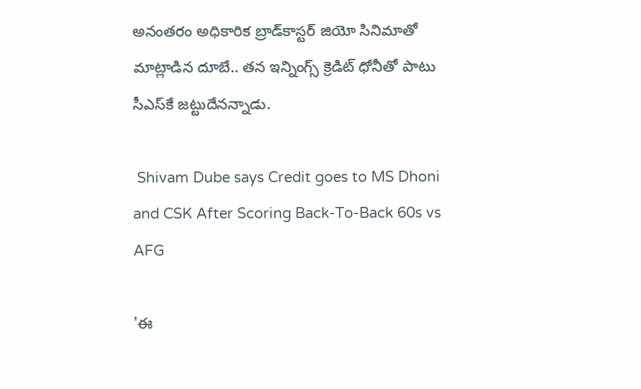అనంతరం అధికారిక బ్రాడ్‌కాస్టర్ జియో సినిమాతో మాట్లాడిన దూబే.. తన ఇన్నింగ్స్ క్రెడిట్ ధోనీ‌తో పాటు సీఎస్‌కే జట్టుదేనన్నాడు.

 Shivam Dube says Credit goes to MS Dhoni and CSK After Scoring Back-To-Back 60s vs AFG

'ఈ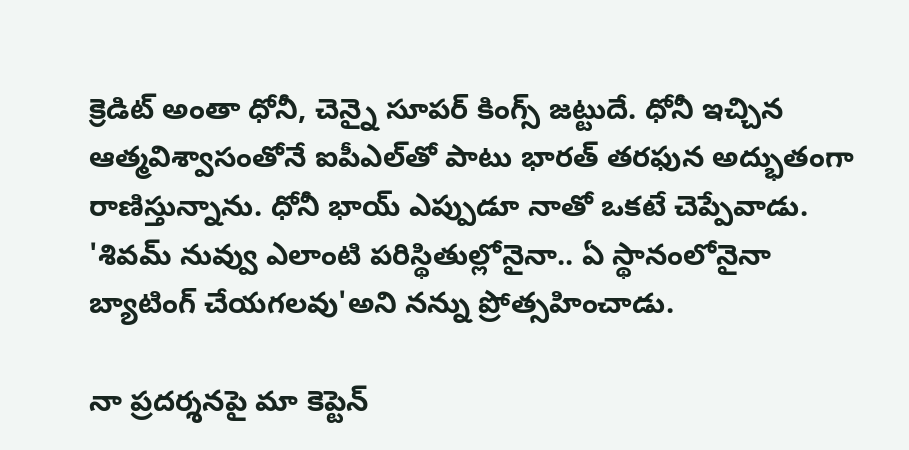క్రెడిట్ అంతా ధోనీ, చెన్నై సూపర్ కింగ్స్ జట్టుదే. ధోనీ ఇచ్చిన ఆత్మవిశ్వాసంతోనే ఐపీఎల్‌తో పాటు భారత్ తరఫున అద్భుతంగా రాణిస్తున్నాను. ధోనీ భాయ్ ఎప్పుడూ నాతో ఒకటే చెప్పేవాడు. 'శివమ్ నువ్వు ఎలాంటి పరిస్థితుల్లోనైనా.. ఏ స్థానంలోనైనా బ్యాటింగ్ చేయగలవు'అని నన్ను ప్రోత్సహించాడు.

నా ప్రదర్శనపై మా కెప్టెన్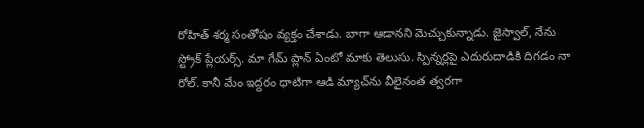రోహిత్ శర్మ సంతోషం వ్యక్తం చేశాడు. బాగా ఆడానని మెచ్చుకున్నాడు. జైస్వాల్, నేను స్ట్రోక్ ప్లేయర్స్. మా గేమ్ ప్లాన్ ఏంటో మాకు తెలుసు. స్పిన్నర్లపై ఎదురుదాడికి దిగడం నా రోల్. కానీ మేం ఇద్దరం ధాటిగా ఆడి మ్యాచ్‌ను వీలైనంత త్వరగా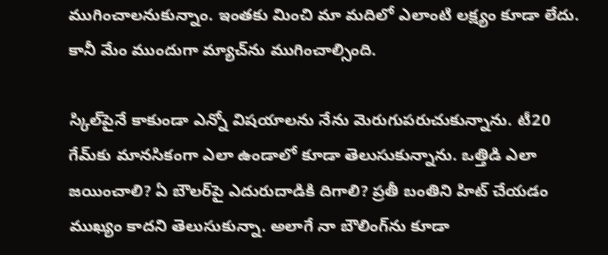ముగించాలనుకున్నాం. ఇంతకు మించి మా మదిలో ఎలాంటి లక్ష్యం కూడా లేదు. కానీ మేం ముందుగా మ్యాచ్‌ను ముగించాల్సింది.

స్కిల్‌పైనే కాకుండా ఎన్నో విషయాలను నేను మెరుగుపరుచుకున్నాను. టీ20 గేమ్‌కు మానసికంగా ఎలా ఉండాలో కూడా తెలుసుకున్నాను. ఒత్తిడి ఎలా జయించాలి? ఏ బౌలర్‌పై ఎదురుదాడికి దిగాలి? ప్రతీ బంతిని హిట్ చేయడం ముఖ్యం కాదని తెలుసుకున్నా. అలాగే నా బౌలింగ్‌ను కూడా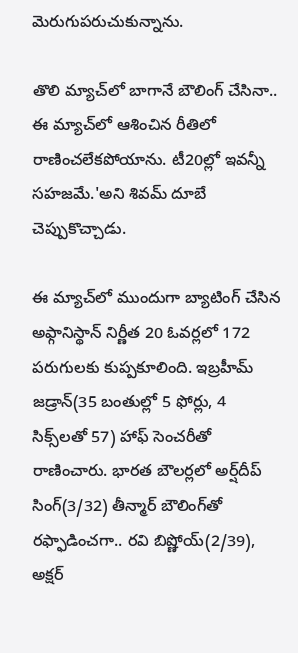మెరుగుపరుచుకున్నాను.

తొలి మ్యాచ్‌లో బాగానే బౌలింగ్ చేసినా.. ఈ మ్యాచ్‌లో ఆశించిన రీతిలో రాణించలేకపోయాను. టీ20ల్లో ఇవన్నీ సహజమే.'అని శివమ్ దూబే చెప్పుకొచ్చాడు.

ఈ మ్యాచ్‌లో ముందుగా బ్యాటింగ్ చేసిన అఫ్గానిస్థాన్ నిర్ణీత 20 ఓవర్లలో 172 పరుగులకు కుప్పకూలింది. ఇబ్రహీమ్ జడ్రాన్(35 బంతుల్లో 5 ఫోర్లు, 4 సిక్స్‌లతో 57) హాఫ్ సెంచరీతో రాణించారు. భారత బౌలర్లలో అర్ష్‌దీప్ సింగ్(3/32) తీన్మార్ బౌలింగ్‌తో రఫ్ఫాడించగా.. రవి బిష్ణోయ్(2/39), అక్షర్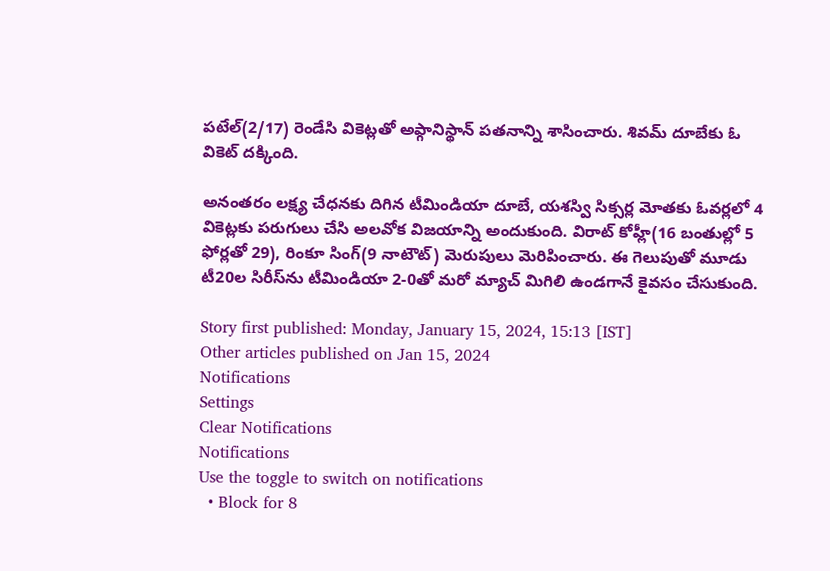పటేల్(2/17) రెండేసి వికెట్లతో అఫ్గానిస్థాన్ పతనాన్ని శాసించారు. శివమ్ దూబేకు ఓ వికెట్ దక్కింది.

అనంతరం లక్ష్య చేధనకు దిగిన టీమిండియా దూబే, యశస్వి సిక్సర్ల మోతకు ఓవర్లలో 4 వికెట్లకు పరుగులు చేసి అలవోక విజయాన్ని అందుకుంది. విరాట్ కోహ్లీ(16 బంతుల్లో 5 ఫోర్లతో 29), రింకూ సింగ్(9 నాటౌట్) మెరుపులు మెరిపించారు. ఈ గెలుపుతో మూడు టీ20ల సిరీస్‌ను టీమిండియా 2-0తో మరో మ్యాచ్ మిగిలి ఉండగానే కైవసం చేసుకుంది.

Story first published: Monday, January 15, 2024, 15:13 [IST]
Other articles published on Jan 15, 2024
Notifications
Settings
Clear Notifications
Notifications
Use the toggle to switch on notifications
  • Block for 8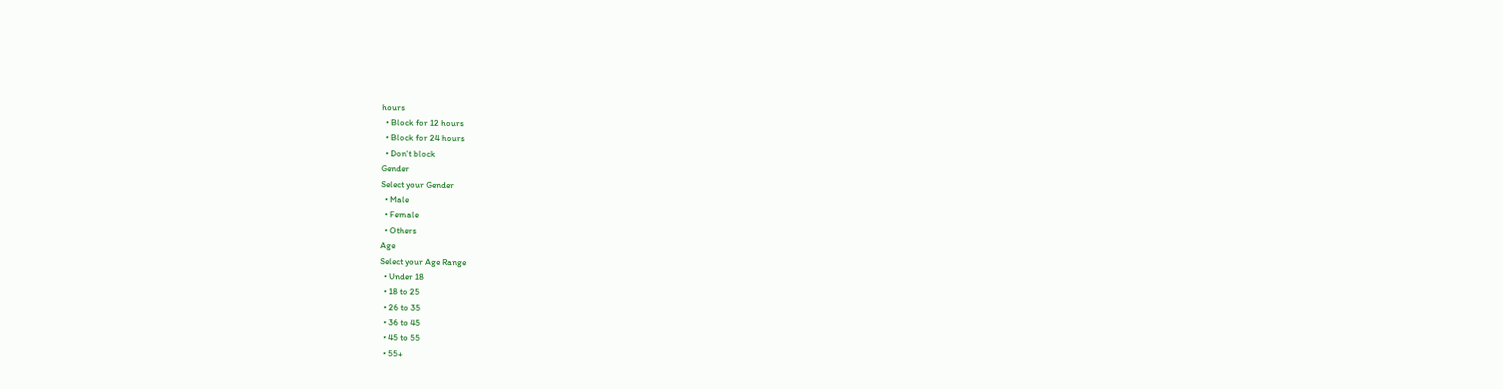hours
  • Block for 12 hours
  • Block for 24 hours
  • Don't block
Gender
Select your Gender
  • Male
  • Female
  • Others
Age
Select your Age Range
  • Under 18
  • 18 to 25
  • 26 to 35
  • 36 to 45
  • 45 to 55
  • 55+